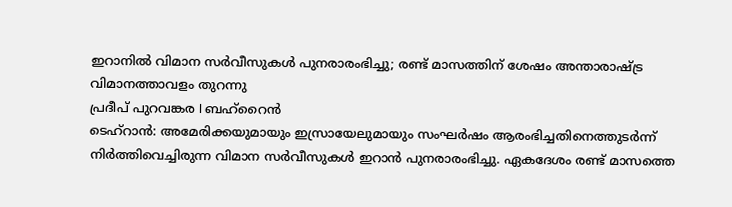ഇറാനിൽ വിമാന സർവീസുകൾ പുനരാരംഭിച്ചു; രണ്ട് മാസത്തിന് ശേഷം അന്താരാഷ്ട്ര വിമാനത്താവളം തുറന്നു
പ്രദീപ് പുറവങ്കര I ബഹ്റൈൻ
ടെഹ്റാൻ: അമേരിക്കയുമായും ഇസ്രായേലുമായും സംഘർഷം ആരംഭിച്ചതിനെത്തുടർന്ന് നിർത്തിവെച്ചിരുന്ന വിമാന സർവീസുകൾ ഇറാൻ പുനരാരംഭിച്ചു. ഏകദേശം രണ്ട് മാസത്തെ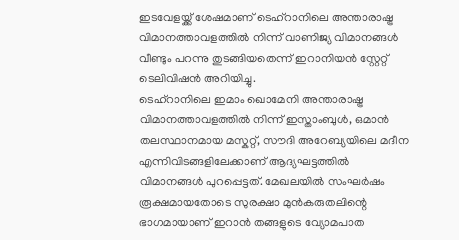ഇടവേളയ്ക്ക് ശേഷമാണ് ടെഹ്റാനിലെ അന്താരാഷ്ട്ര വിമാനത്താവളത്തിൽ നിന്ന് വാണിജ്യ വിമാനങ്ങൾ വീണ്ടും പറന്നു തുടങ്ങിയതെന്ന് ഇറാനിയൻ സ്റ്റേറ്റ് ടെലിവിഷൻ അറിയിച്ചു.
ടെഹ്റാനിലെ ഇമാം ഖൊമേനി അന്താരാഷ്ട്ര വിമാനത്താവളത്തിൽ നിന്ന് ഇസ്താംബുൾ, ഒമാൻ തലസ്ഥാനമായ മസ്കറ്റ്, സൗദി അറേബ്യയിലെ മദീന എന്നിവിടങ്ങളിലേക്കാണ് ആദ്യഘട്ടത്തിൽ വിമാനങ്ങൾ പുറപ്പെട്ടത്. മേഖലയിൽ സംഘർഷം രൂക്ഷമായതോടെ സുരക്ഷാ മുൻകരുതലിന്റെ ഭാഗമായാണ് ഇറാൻ തങ്ങളുടെ വ്യോമപാത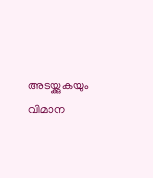അടയ്ക്കുകയും വിമാന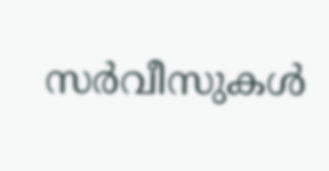സർവീസുകൾ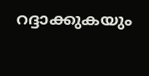റദ്ദാക്കുകയും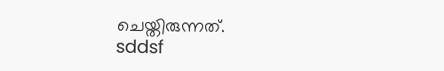ചെയ്തിരുന്നത്.
sddsf